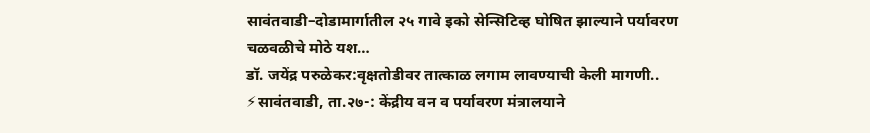सावंतवाडी–दोडामार्गातील २५ गावे इको सेन्सिटिव्ह घोषित झाल्याने पर्यावरण चळवळीचे मोठे यश…
डॉ. जयेंद्र परुळेकर:वृक्षतोडीवर तात्काळ लगाम लावण्याची केली मागणी.. ⚡सावंतवाडी, ता.२७-: केंद्रीय वन व पर्यावरण मंत्रालयाने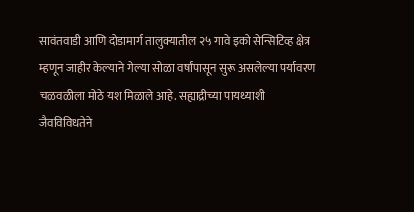सावंतवाडी आणि दोडामार्ग तालुक्यातील २५ गावे इको सेन्सिटिव्ह क्षेत्र म्हणून जाहीर केल्याने गेल्या सोळा वर्षांपासून सुरू असलेल्या पर्यावरण चळवळीला मोठे यश मिळाले आहे. सह्याद्रीच्या पायथ्याशी जैवविविधतेने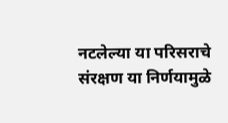नटलेल्या या परिसराचे संरक्षण या निर्णयामुळे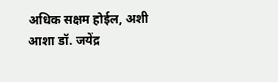अधिक सक्षम होईल, अशी आशा डॉ. जयेंद्र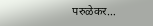परुळेकर…